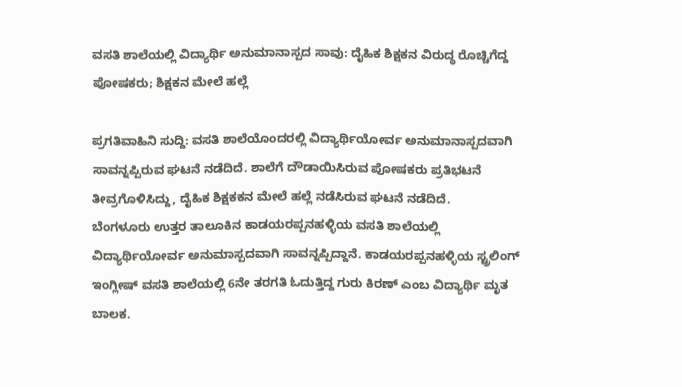ವಸತಿ ಶಾಲೆಯಲ್ಲಿ ವಿದ್ಯಾರ್ಥಿ ಅನುಮಾನಾಸ್ಪದ ಸಾವು: ದೈಹಿಕ ಶಿಕ್ಷಕನ ವಿರುದ್ಧ ರೊಚ್ಚಿಗೆದ್ದ ಪೋಷಕರು; ಶಿಕ್ಷಕನ ಮೇಲೆ ಹಲ್ಲೆ

ಪ್ರಗತಿವಾಹಿನಿ ಸುದ್ದಿ: ವಸತಿ ಶಾಲೆಯೊಂದರಲ್ಲಿ ವಿದ್ಯಾರ್ಥಿಯೋರ್ವ ಅನುಮಾನಾಸ್ಪದವಾಗಿ ಸಾವನ್ನಪ್ಪಿರುವ ಘಟನೆ ನಡೆದಿದೆ. ಶಾಲೆಗೆ ದೌಡಾಯಿಸಿರುವ ಪೋಷಕರು ಪ್ರತಿಭಟನೆ ತೀವ್ರಗೊಳಿಸಿದ್ದು, ದೈಹಿಕ ಶಿಕ್ಷಕಕನ ಮೇಲೆ ಹಲ್ಲೆ ನಡೆಸಿರುವ ಘಟನೆ ನಡೆದಿದೆ.
ಬೆಂಗಳೂರು ಉತ್ತರ ತಾಲೂಕಿನ ಕಾಡಯರಪ್ಪನಹಳ್ಳಿಯ ವಸತಿ ಶಾಲೆಯಲ್ಲಿ ವಿದ್ಯಾರ್ಥಿಯೋರ್ವ ಅನುಮಾಸ್ಪದವಾಗಿ ಸಾವನ್ನಪ್ಪಿದ್ದಾನೆ. ಕಾಡಯರಪ್ಪನಹಳ್ಳಿಯ ಸ್ಟ್ರಲಿಂಗ್ ಇಂಗ್ಲೀಷ್ ವಸತಿ ಶಾಲೆಯಲ್ಲಿ 6ನೇ ತರಗತಿ ಓದುತ್ತಿದ್ದ ಗುರು ಕಿರಣ್ ಎಂಬ ವಿದ್ಯಾರ್ಥಿ ಮೃತ ಬಾಲಕ.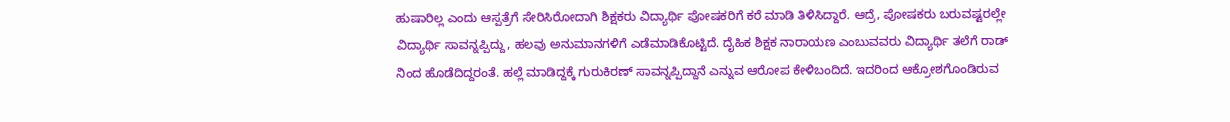ಹುಷಾರಿಲ್ಲ ಎಂದು ಆಸ್ಪತ್ರೆಗೆ ಸೇರಿಸಿರೋದಾಗಿ ಶಿಕ್ಷಕರು ವಿದ್ಯಾರ್ಥಿ ಪೋಷಕರಿಗೆ ಕರೆ ಮಾಡಿ ತಿಳಿಸಿದ್ದಾರೆ. ಆದ್ರೆ, ಪೋಷಕರು ಬರುವಷ್ಟರಲ್ಲೇ ವಿದ್ಯಾರ್ಥಿ ಸಾವನ್ನಪ್ಪಿದ್ದು, ಹಲವು ಅನುಮಾನಗಳಿಗೆ ಎಡೆಮಾಡಿಕೊಟ್ಟಿದೆ. ದೈಹಿಕ ಶಿಕ್ಷಕ ನಾರಾಯಣ ಎಂಬುವವರು ವಿದ್ಯಾರ್ಥಿ ತಲೆಗೆ ರಾಡ್ ನಿಂದ ಹೊಡೆದಿದ್ದರಂತೆ. ಹಲ್ಲೆ ಮಾಡಿದ್ದಕ್ಕೆ ಗುರುಕಿರಣ್ ಸಾವನ್ನಪ್ಪಿದ್ದಾನೆ ಎನ್ನುವ ಆರೋಪ ಕೇಳಿಬಂದಿದೆ. ಇದರಿಂದ ಆಕ್ರೋಶಗೊಂಡಿರುವ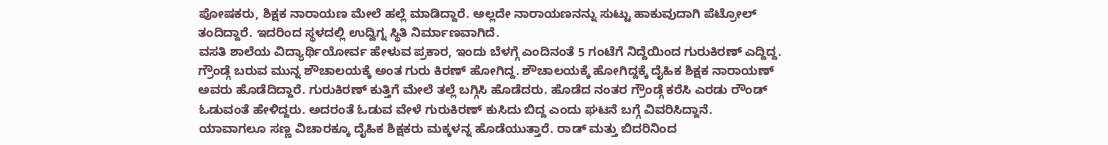ಪೋಷಕರು, ಶಿಕ್ಷಕ ನಾರಾಯಣ ಮೇಲೆ ಹಲ್ಲೆ ಮಾಡಿದ್ದಾರೆ. ಅಲ್ಲದೇ ನಾರಾಯಣನನ್ನು ಸುಟ್ಟು ಹಾಕುವುದಾಗಿ ಪೆಟ್ರೋಲ್ ತಂದಿದ್ದಾರೆ. ಇದರಿಂದ ಸ್ಥಳದಲ್ಲಿ ಉದ್ವಿಗ್ನ ಸ್ಥಿತಿ ನಿರ್ಮಾಣವಾಗಿದೆ.
ವಸತಿ ಶಾಲೆಯ ವಿದ್ಯಾರ್ಥಿಯೋರ್ವ ಹೇಳುವ ಪ್ರಕಾರ, ಇಂದು ಬೆಳಗ್ಗೆ ಎಂದಿನಂತೆ 5 ಗಂಟೆಗೆ ನಿದ್ದೆಯಿಂದ ಗುರುಕಿರಣ್ ಎದ್ದಿದ್ದ. ಗ್ರೌಂಡ್ಗೆ ಬರುವ ಮುನ್ನ ಶೌಚಾಲಯಕ್ಕೆ ಅಂತ ಗುರು ಕಿರಣ್ ಹೋಗಿದ್ದ. ಶೌಚಾಲಯಕ್ಕೆ ಹೋಗಿದ್ದಕ್ಕೆ ದೈಹಿಕ ಶಿಕ್ಷಕ ನಾರಾಯಣ್ ಅವರು ಹೊಡೆದಿದ್ದಾರೆ. ಗುರುಕಿರಣ್ ಕುತ್ತಿಗೆ ಮೇಲೆ ತಲ್ಲೆ ಬಗ್ಗಿಸಿ ಹೊಡೆದರು. ಹೊಡೆದ ನಂತರ ಗ್ರೌಂಡ್ಗೆ ಕರೆಸಿ ಎರಡು ರೌಂಡ್ ಓಡುವಂತೆ ಹೇಳಿದ್ದರು. ಅದರಂತೆ ಓಡುವ ವೇಳೆ ಗುರುಕಿರಣ್ ಕುಸಿದು ಬಿದ್ದ ಎಂದು ಘಟನೆ ಬಗ್ಗೆ ವಿವರಿಸಿದ್ದಾನೆ.
ಯಾವಾಗಲೂ ಸಣ್ಣ ವಿಚಾರಕ್ಕೂ ದೈಹಿಕ ಶಿಕ್ಷಕರು ಮಕ್ಕಳನ್ನ ಹೊಡೆಯುತ್ತಾರೆ. ರಾಡ್ ಮತ್ತು ಬಿದರಿನಿಂದ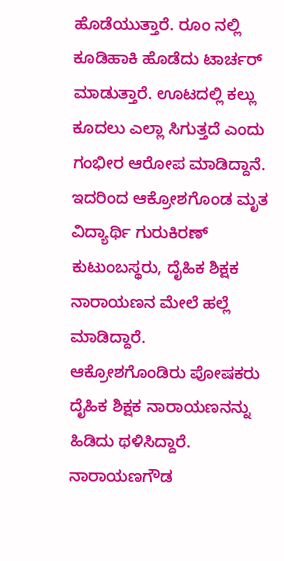ಹೊಡೆಯುತ್ತಾರೆ. ರೂಂ ನಲ್ಲಿ ಕೂಡಿಹಾಕಿ ಹೊಡೆದು ಟಾರ್ಚರ್ ಮಾಡುತ್ತಾರೆ. ಊಟದಲ್ಲಿ ಕಲ್ಲು ಕೂದಲು ಎಲ್ಲಾ ಸಿಗುತ್ತದೆ ಎಂದು ಗಂಭೀರ ಆರೋಪ ಮಾಡಿದ್ದಾನೆ. ಇದರಿಂದ ಆಕ್ರೋಶಗೊಂಡ ಮೃತ ವಿದ್ಯಾರ್ಥಿ ಗುರುಕಿರಣ್ ಕುಟುಂಬಸ್ಥರು, ದೈಹಿಕ ಶಿಕ್ಷಕ ನಾರಾಯಣನ ಮೇಲೆ ಹಲ್ಲೆ ಮಾಡಿದ್ದಾರೆ.
ಆಕ್ರೋಶಗೊಂಡಿರು ಪೋಷಕರು ದೈಹಿಕ ಶಿಕ್ಷಕ ನಾರಾಯಣನನ್ನು ಹಿಡಿದು ಥಳಿಸಿದ್ದಾರೆ. ನಾರಾಯಣಗೌಡ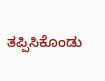ತಪ್ಪಿಸಿಕೊಂಡು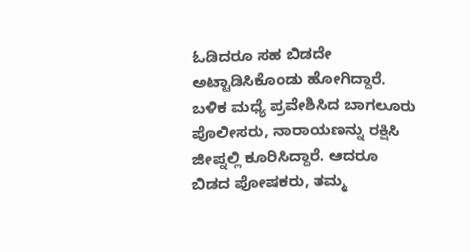ಓಡಿದರೂ ಸಹ ಬಿಡದೇ ಅಟ್ಟಾಡಿಸಿಕೊಂಡು ಹೋಗಿದ್ದಾರೆ. ಬಳಿಕ ಮಧ್ಯೆ ಪ್ರವೇಶಿಸಿದ ಬಾಗಲೂರು ಪೊಲೀಸರು, ನಾರಾಯಣನ್ನು ರಕ್ಷಿಸಿ ಜೀಪ್ನಲ್ಲಿ ಕೂರಿಸಿದ್ದಾರೆ. ಆದರೂ ಬಿಡದ ಪೋಷಕರು, ತಮ್ಮ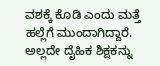ವಶಕ್ಕೆ ಕೊಡಿ ಎಂದು ಮತ್ತೆ ಹಲ್ಲೆಗೆ ಮುಂದಾಗಿದ್ದಾರೆ. ಅಲ್ಲದೇ ದೈಹಿಕ ಶಿಕ್ಷಕನ್ನು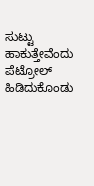ಸುಟ್ಟು ಹಾಕುತ್ತೇವೆಂದು ಪೆಟ್ರೋಲ್ ಹಿಡಿದುಕೊಂಡು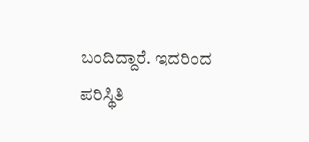ಬಂದಿದ್ದಾರೆ. ಇದರಿಂದ ಪರಿಸ್ಥಿತಿ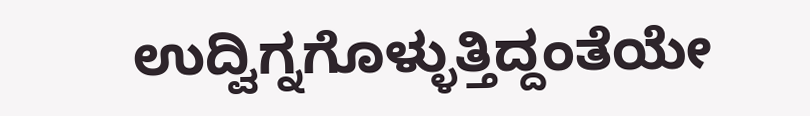ಉದ್ವಿಗ್ನಗೊಳ್ಳುತ್ತಿದ್ದಂತೆಯೇ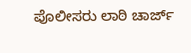ಪೊಲೀಸರು ಲಾಠಿ ಚಾರ್ಜ್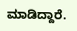ಮಾಡಿದ್ದಾರೆ.